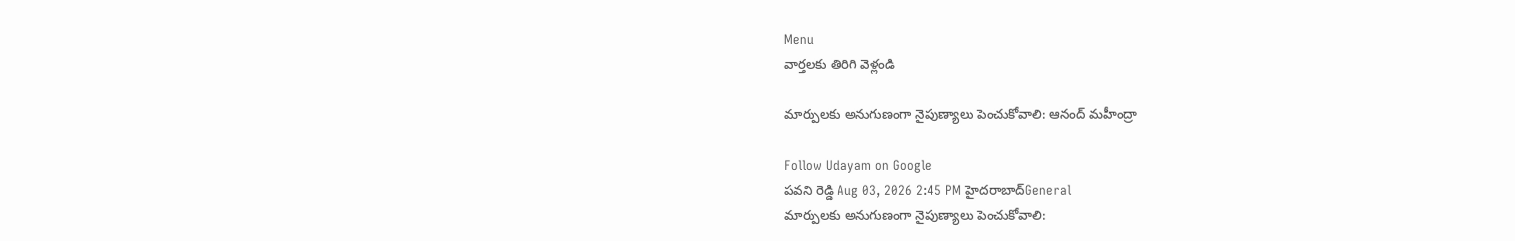Menu
వార్తలకు తిరిగి వెళ్లండి

మార్పులకు అనుగుణంగా నైపుణ్యాలు పెంచుకోవాలి: ఆనంద్ మహీంద్రా

Follow Udayam on Google
పవని రెడ్డి Aug 03, 2026 2:45 PM హైదరాబాద్General
మార్పులకు అనుగుణంగా నైపుణ్యాలు పెంచుకోవాలి: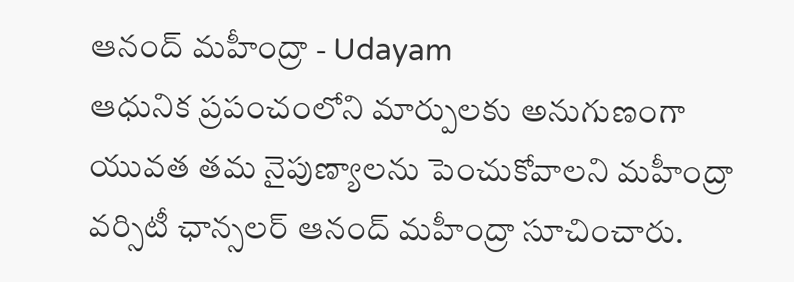ఆనంద్ మహీంద్రా - Udayam
ఆధునిక ప్రపంచంలోని మార్పులకు అనుగుణంగా యువత తమ నైపుణ్యాలను పెంచుకోవాలని మహీంద్రా వర్సిటీ ఛాన్సలర్ ఆనంద్ మహీంద్రా సూచించారు.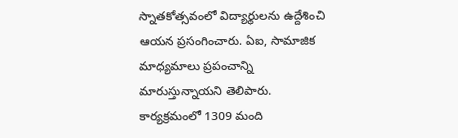స్నాతకోత్సవంలో విద్యార్థులను ఉద్దేశించి ఆయన ప్రసంగించారు. ఏఐ, సామాజిక మాధ్యమాలు ప్రపంచాన్ని మారుస్తున్నాయని తెలిపారు. కార్యక్రమంలో 1309 మంది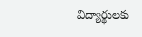విద్యార్థులకు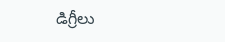డిగ్రీలు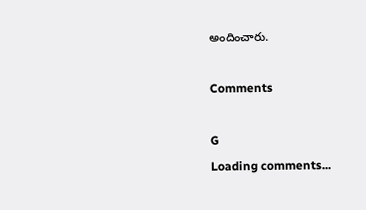అందించారు.

Comments

G
Loading comments...